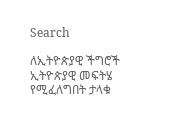Search

ለኢትዮጵያዊ ችግሮች ኢትዮጵያዊ መፍትሄ የሚፈለግበት ታላቁ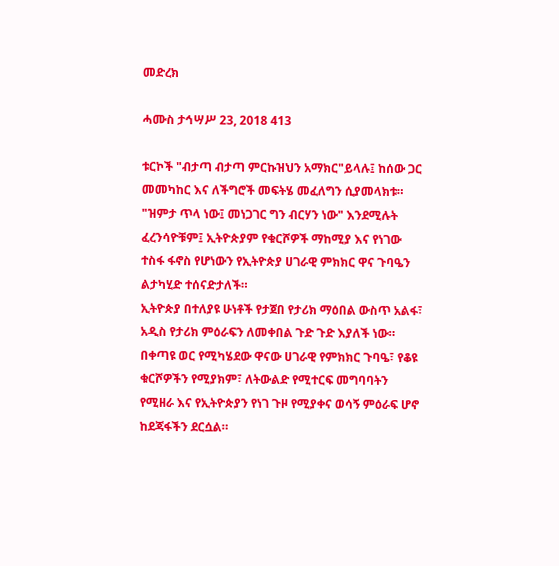መድረክ

ሓሙስ ታኅሣሥ 23, 2018 413

ቱርኮች "ብታጣ ብታጣ ምርኩዝህን አማክር"ይላሉ፤ ከሰው ጋር መመካከር እና ለችግሮች መፍትሄ መፈለግን ሲያመላክቱ።
"ዝምታ ጥላ ነው፤ መነጋገር ግን ብርሃን ነው" እንደሚሉት ፈረንሳዮቹም፤ ኢትዮጵያም የቁርሾዎች ማከሚያ እና የነገው ተስፋ ፋኖስ የሆነውን የኢትዮጵያ ሀገራዊ ምክክር ዋና ጉባዔን ልታካሂድ ተሰናድታለች።
ኢትዮጵያ በተለያዩ ሁነቶች የታጀበ የታሪክ ማዕበል ውስጥ አልፋ፣ አዲስ የታሪክ ምዕራፍን ለመቀበል ጉድ ጉድ እያለች ነው።
በቀጣዩ ወር የሚካሄደው ዋናው ሀገራዊ የምክክር ጉባዔ፣ የቆዩ ቁርሾዎችን የሚያክም፣ ለትውልድ የሚተርፍ መግባባትን የሚዘራ እና የኢትዮጵያን የነገ ጉዞ የሚያቀና ወሳኝ ምዕራፍ ሆኖ ከደጃፋችን ደርሷል።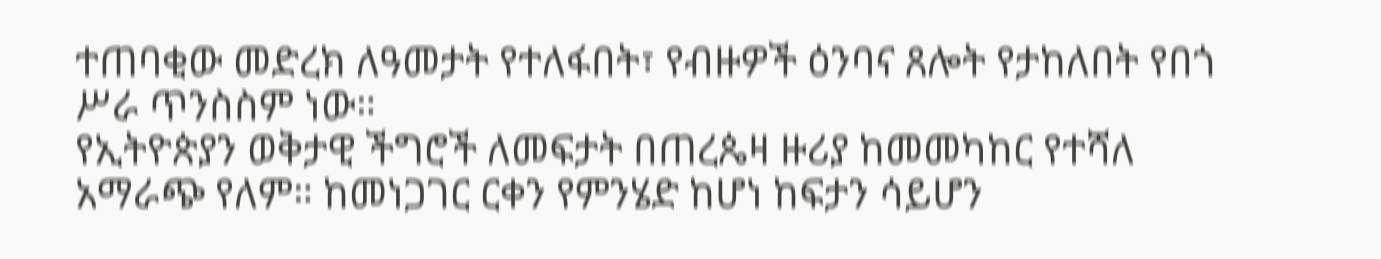ተጠባቂው መድረክ ለዓመታት የተለፋበት፣ የብዙዎች ዕንባና ጸሎት የታከለበት የበጎ ሥራ ጥንስስም ነው።
የኢትዮጵያን ወቅታዊ ችግሮች ለመፍታት በጠረጴዛ ዙሪያ ከመመካከር የተሻለ አማራጭ የለም። ከመነጋገር ርቀን የምንሄድ ከሆነ ከፍታን ሳይሆን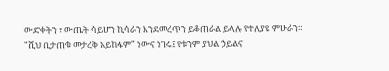ውድቀትን ፣ ውጤት ሳይሆን ኪሳራን እንደመረጥን ይቆጠራል ይላሉ የተለያዩ ምሁራን።
"ሺህ ቢታጠቁ መታረቅ አይከፋም" ነውና ነገሩ፤ የቱንም ያህል ኃይልና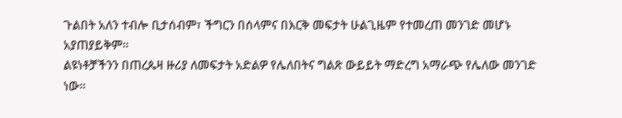ጉልበት አለን ተብሎ ቢታሰብም፣ ችግርን በሰላምና በእርቅ መፍታት ሁልጊዜም የተመረጠ መንገድ መሆኑ አያጠያይቅም።
ልዩነቶቻችንን በጠረጴዛ ዙሪያ ለመፍታት አድልዎ የሌለበትና ግልጽ ውይይት ማድረግ አማራጭ የሌለው መንገድ ነው።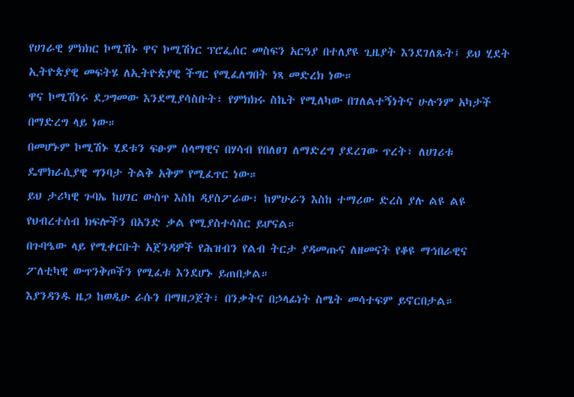የሀገራዊ ምክክር ኮሚሽኑ ዋና ኮሚሽነር ፕሮፌሰር መስፍን አርዓያ በተለያዩ ጊዜያት እንደገለጹት፤ ይህ ሂደት ኢትዮጵያዊ መፍትሄ ለኢትዮጵያዊ ችግር የሚፈለግበት ነጻ መድረክ ነው።
ዋና ኮሚሽነሩ ደጋግመው እንደሚያሳስቡት፣ የምክክሩ ስኬት የሚለካው በገለልተኝነትና ሁሉንም አካታች በማድረግ ላይ ነው።
በመሆኑም ኮሚሽኑ ሂደቱን ፍፁም ሰላማዊና በሃሳብ የበለፀገ ለማድረግ ያደረገው ጥረት፣ ለሀገሪቱ ዴሞክራሲያዊ ግንባታ ትልቅ አቅም የሚፈጥር ነው።
ይህ ታሪካዊ ጉባኤ ከሀገር ውስጥ እስከ ዳያስፖራው፣ ከምሁራን እስከ ተማሪው ድረስ ያሉ ልዩ ልዩ የህብረተሰብ ክፍሎችን በአንድ ቃል የሚያስተሳስር ይሆናል።
በጉባዔው ላይ የሚቀርቡት አጀንዳዎች የሕዝብን የልብ ትርታ ያዳመጡና ለዘመናት የቆዩ ማኅበራዊና ፖለቲካዊ ውጥንቅጦችን የሚፈቱ እንደሆኑ ይጠበቃል።
እያንዳንዱ ዜጋ ከወዲሁ ራሱን በማዘጋጀት፣ በንቃትና በኃላፊነት ስሜት መሳተፍም ይኖርበታል።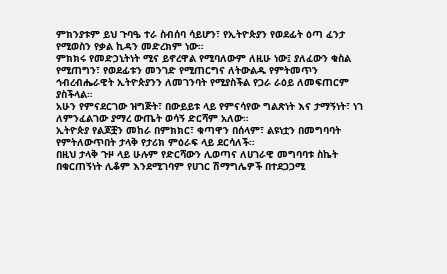ምክንያቱም ይህ ጉባዔ ተራ ስብሰባ ሳይሆን፣ የኢትዮጵያን የወደፊት ዕጣ ፈንታ የሚወስን የቃል ኪዳን መድረክም ነው።
ምክክሩ የመድኃኒትነት ሚና ይኖረዋል የሚባለውም ለዚሁ ነው፤ ያለፈውን ቁስል የሚጠግን፣ የወደፊቱን መንገድ የሚጠርግና ለትውልዱ የምትመጥን ኅብረብሔራዊት ኢትዮጵያንን ለመገንባት የሚያስችል የጋራ ራዕይ ለመፍጠርም ያስችላል።
አሁን የምናደርገው ዝግጅት፣ በውይይቱ ላይ የምናሳየው ግልጽነት እና ታማኝነት፣ ነገ ለምንፈልገው ያማረ ውጤት ወሳኝ ድርሻም አለው።
ኢትዮጵያ የልጆቿን መከራ በምክክር፣ ቁጣዋን በሰላም፣ ልዩነቷን በመግባባት የምትለውጥበት ታላቅ የታሪክ ምዕራፍ ላይ ደርሳለች።
በዚህ ታላቅ ጉዞ ላይ ሁሉም የድርሻውን ሊወጣና ለሀገራዊ መግባባቱ ስኬት በቁርጠኝነት ሊቆም እንደሚገባም የሀገር ሽማግሌዎች በተደጋጋሚ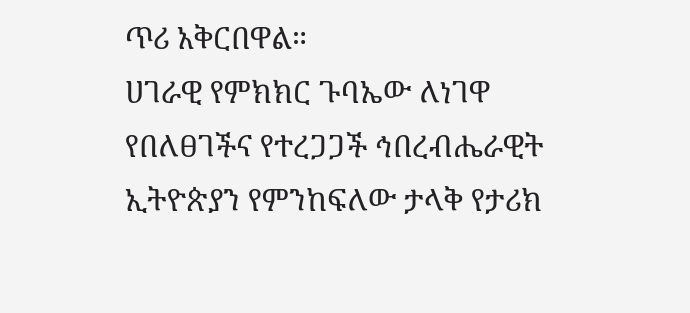ጥሪ አቅርበዋል።
ሀገራዊ የምክክር ጉባኤው ለነገዋ የበለፀገችና የተረጋጋች ኅበረብሔራዊት ኢትዮጵያን የምንከፍለው ታላቅ የታሪክ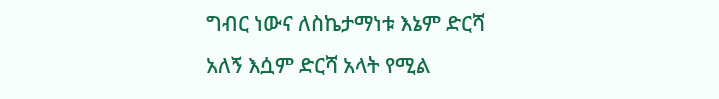ግብር ነውና ለስኬታማነቱ እኔም ድርሻ አለኝ እሷም ድርሻ አላት የሚል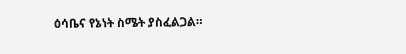ዕሳቤና የኔነት ስሜት ያስፈልጋል።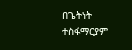በጌትነት ተስፋማርያም